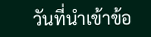วันที่นำเข้าข้อ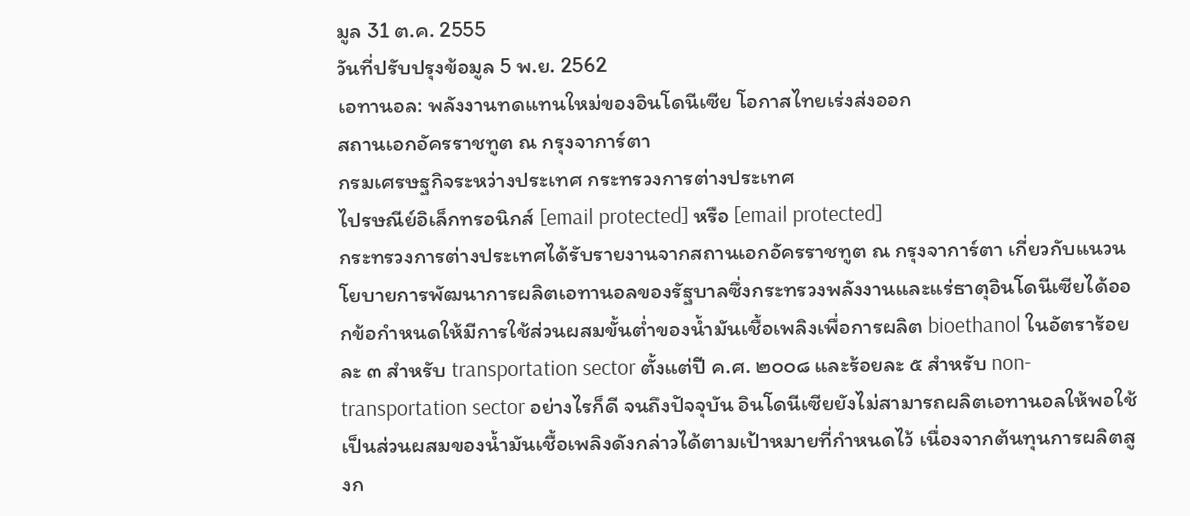มูล 31 ต.ค. 2555
วันที่ปรับปรุงข้อมูล 5 พ.ย. 2562
เอทานอล: พลังงานทดแทนใหม่ของอินโดนีเซีย โอกาสไทยเร่งส่งออก
สถานเอกอัครราชทูต ณ กรุงจาการ์ตา
กรมเศรษฐกิจระหว่างประเทศ กระทรวงการต่างประเทศ
ไปรษณีย์อิเล็กทรอนิกส์ [email protected] หรือ [email protected]
กระทรวงการต่างประเทศได้รับรายงานจากสถานเอกอัครราชทูต ณ กรุงจาการ์ตา เกี่ยวกับแนวนโยบายการพัฒนาการผลิตเอทานอลของรัฐบาลซึ่งกระทรวงพลังงานและแร่ธาตุอินโดนีเซียได้ออกข้อกำหนดให้มีการใช้ส่วนผสมขั้นต่ำของน้ำมันเชื้อเพลิงเพื่อการผลิต bioethanol ในอัตราร้อยละ ๓ สำหรับ transportation sector ตั้งแต่ปี ค.ศ. ๒๐๐๘ และร้อยละ ๕ สำหรับ non-transportation sector อย่างไรก็ดี จนถึงปัจจุบัน อินโดนีเซียยังไม่สามารถผลิตเอทานอลให้พอใช้เป็นส่วนผสมของน้ำมันเชื้อเพลิงดังกล่าวได้ตามเป้าหมายที่กำหนดไว้ เนื่องจากต้นทุนการผลิตสูงก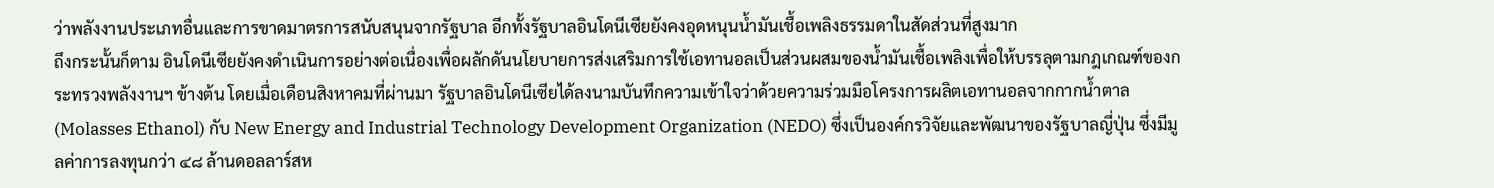ว่าพลังงานประเภทอื่นและการขาดมาตรการสนับสนุนจากรัฐบาล อีกทั้งรัฐบาลอินโดนีเซียยังคงอุดหนุนน้ำมันเชื้อเพลิงธรรมดาในสัดส่วนที่สูงมาก
ถึงกระนั้นก็ตาม อินโดนีเซียยังคงดำเนินการอย่างต่อเนื่องเพื่อผลักดันนโยบายการส่งเสริมการใช้เอทานอลเป็นส่วนผสมของน้ำมันเชื้อเพลิงเพื่อให้บรรลุตามกฎเกณฑ์ของกระทรวงพลังงานฯ ข้างต้น โดยเมื่อเดือนสิงหาคมที่ผ่านมา รัฐบาลอินโดนีเซียได้ลงนามบันทึกความเข้าใจว่าด้วยความร่วมมือโครงการผลิตเอทานอลจากกากน้ำตาล (Molasses Ethanol) กับ New Energy and Industrial Technology Development Organization (NEDO) ซึ่งเป็นองค์กรวิจัยและพัฒนาของรัฐบาลญี่ปุ่น ซึ่งมีมูลค่าการลงทุนกว่า ๔๘ ล้านดอลลาร์สห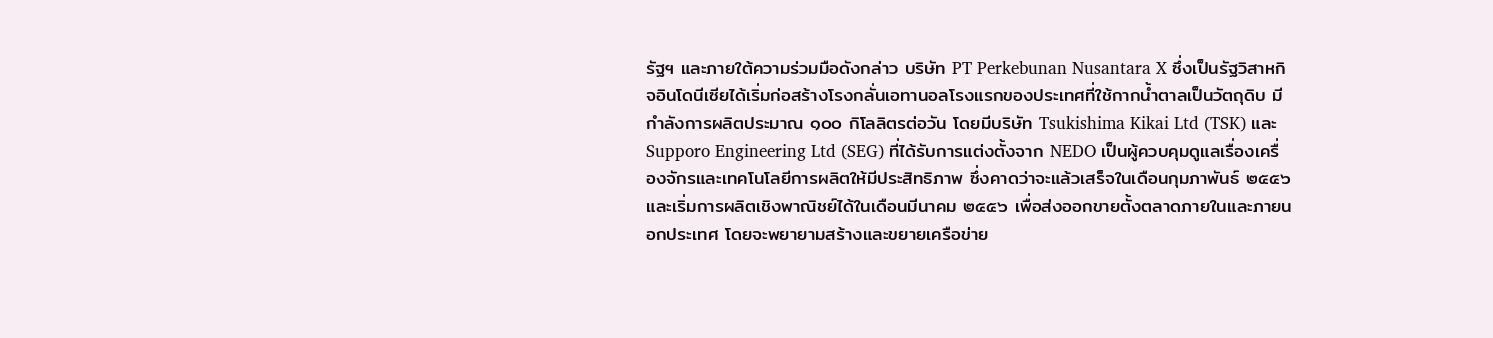รัฐฯ และภายใต้ความร่วมมือดังกล่าว บริษัท PT Perkebunan Nusantara X ซึ่งเป็นรัฐวิสาหกิจอินโดนีเซียได้เริ่มก่อสร้างโรงกลั่นเอทานอลโรงแรกของประเทศที่ใช้กากน้ำตาลเป็นวัตถุดิบ มีกำลังการผลิตประมาณ ๑๐๐ กิโลลิตรต่อวัน โดยมีบริษัท Tsukishima Kikai Ltd (TSK) และ Supporo Engineering Ltd (SEG) ที่ได้รับการแต่งตั้งจาก NEDO เป็นผู้ควบคุมดูแลเรื่องเครื่องจักรและเทคโนโลยีการผลิตให้มีประสิทธิภาพ ซึ่งคาดว่าจะแล้วเสร็จในเดือนกุมภาพันธ์ ๒๕๕๖ และเริ่มการผลิตเชิงพาณิชย์ได้ในเดือนมีนาคม ๒๕๕๖ เพื่อส่งออกขายตั้งตลาดภายในและภายนอกประเทศ โดยจะพยายามสร้างและขยายเครือข่าย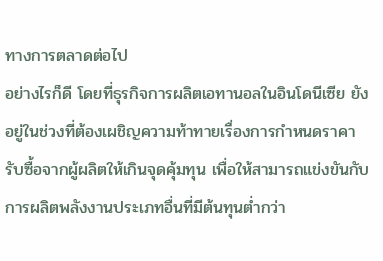ทางการตลาดต่อไป
อย่างไรก็ดี โดยที่ธุรกิจการผลิตเอทานอลในอินโดนีเซีย ยังอยู่ในช่วงที่ต้องเผชิญความท้าทายเรื่องการกำหนดราคารับซื้อจากผู้ผลิตให้เกินจุดคุ้มทุน เพื่อให้สามารถแข่งขันกับการผลิตพลังงานประเภทอื่นที่มีต้นทุนต่ำกว่า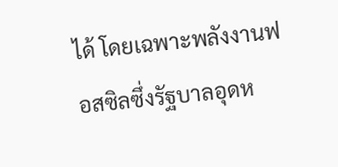ได้ โดยเฉพาะพลังงานฟอสซิลซึ่งรัฐบาลอุดห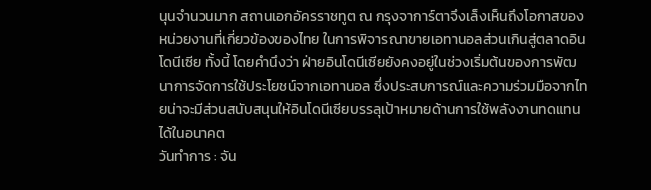นุนจำนวนมาก สถานเอกอัครราชทูต ณ กรุงจาการ์ตาจึงเล็งเห็นถึงโอกาสของหน่วยงานที่เกี่ยวข้องของไทย ในการพิจารณาขายเอทานอลส่วนเกินสู่ตลาดอินโดนีเซีย ทั้งนี้ โดยคำนึงว่า ฝ่ายอินโดนีเซียยังคงอยู่ในช่วงเริ่มต้นของการพัฒนาการจัดการใช้ประโยชน์จากเอทานอล ซึ่งประสบการณ์และความร่วมมือจากไทยน่าจะมีส่วนสนับสนุนให้อินโดนีเซียบรรลุเป้าหมายด้านการใช้พลังงานทดแทนได้ในอนาคต
วันทำการ : จัน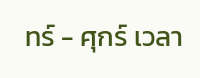ทร์ - ศุกร์ เวลา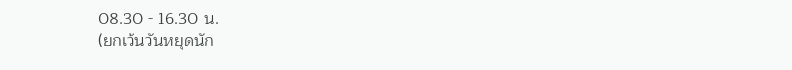08.30 - 16.30 น.
(ยกเว้นวันหยุดนัก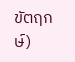ขัตฤกษ์)